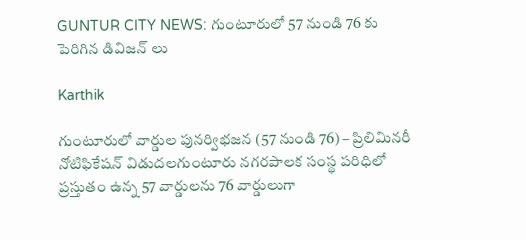GUNTUR CITY NEWS: గుంటూరులో 57 నుండి 76 కు పెరిగిన డివిజన్ లు

Karthik

గుంటూరులో వార్డుల పునర్విభజన (57 నుండి 76) – ప్రిలిమినరీ నోటిఫికేషన్ విడుదలగుంటూరు నగరపాలక సంస్థ పరిధిలో ప్రస్తుతం ఉన్న 57 వార్డులను 76 వార్డులుగా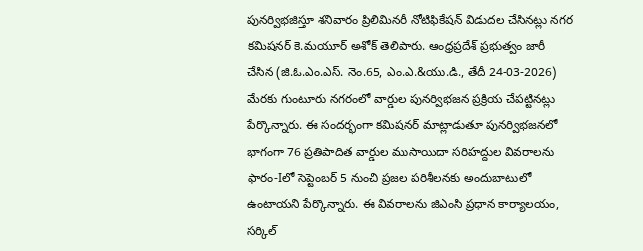పునర్విభజిస్తూ శనివారం ప్రిలిమినరీ నోటిఫికేషన్ విడుదల చేసినట్లు నగర కమిషనర్ కె.మయూర్ అశోక్ తెలిపారు. ఆంధ్రప్రదేశ్ ప్రభుత్వం జారీ చేసిన (జి.ఓ.ఎం.ఎస్. నెం.65, ఎం.ఎ.&యు.డి., తేదీ 24-03-2026) మేరకు గుంటూరు నగరంలో వార్డుల పునర్విభజన ప్రక్రియ చేపట్టినట్లు పేర్కొన్నారు. ఈ సందర్భంగా కమిషనర్ మాట్లాడుతూ పునర్విభజనలో భాగంగా 76 ప్రతిపాదిత వార్డుల ముసాయిదా సరిహద్దుల వివరాలను ఫారం-Iలో సెప్టెంబర్ 5 నుంచి ప్రజల పరిశీలనకు అందుబాటులో ఉంటాయని పేర్కొన్నారు. ఈ వివరాలను జిఎంసి ప్రధాన కార్యాలయం, సర్కిల్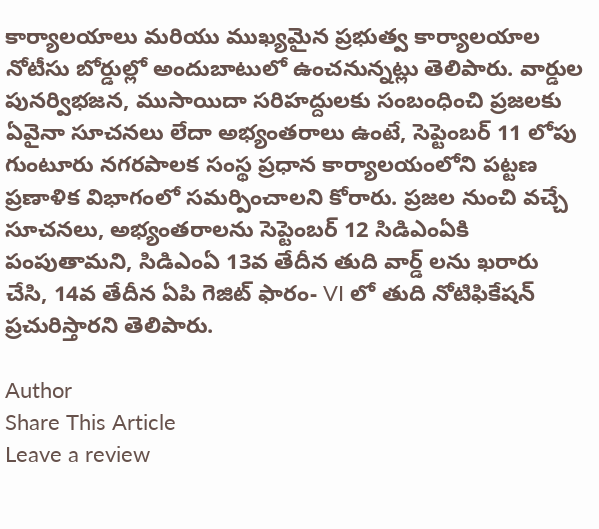కార్యాలయాలు మరియు ముఖ్యమైన ప్రభుత్వ కార్యాలయాల నోటీసు బోర్డుల్లో అందుబాటులో ఉంచనున్నట్లు తెలిపారు. వార్డుల పునర్విభజన, ముసాయిదా సరిహద్దులకు సంబంధించి ప్రజలకు ఏవైనా సూచనలు లేదా అభ్యంతరాలు ఉంటే, సెప్టెంబర్ 11 లోపు గుంటూరు నగరపాలక సంస్థ ప్రధాన కార్యాలయంలోని పట్టణ ప్రణాళిక విభాగంలో సమర్పించాలని కోరారు. ప్రజల నుంచి వచ్చే సూచనలు, అభ్యంతరాలను సెప్టెంబర్ 12 సిడిఎంఏకి పంపుతామని, సిడిఎంఏ 13వ తేదీన తుది వార్డ్ లను ఖరారు చేసి, 14వ తేదీన ఏపి గెజిట్ ఫారం- VI లో తుది నోటిఫికేషన్ ప్రచురిస్తారని తెలిపారు.

Author
Share This Article
Leave a review